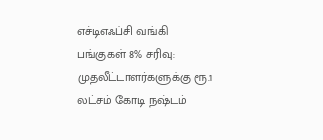எச்டிஎஃப்சி வங்கி பங்குகள் 8% சரிவு: முதலீட்டாளர்களுக்கு ரூ.1 லட்சம் கோடி நஷ்டம்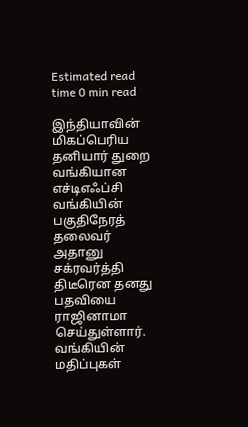Estimated read time 0 min read

இந்தியாவின் மிகப்பெரிய தனியார் துறை வங்கியான எச்டிஎஃப்சி வங்கியின் பகுதிநேரத் தலைவர் அதானு சக்ரவர்த்தி திடீரென தனது பதவியை ராஜினாமா செய்துள்ளார்.
வங்கியின் மதிப்புகள்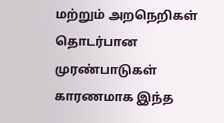மற்றும் அறநெறிகள் தொடர்பான முரண்பாடுகள் காரணமாக இந்த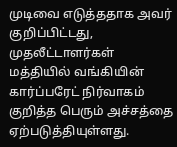முடிவை எடுத்ததாக அவர் குறிப்பிட்டது, முதலீட்டாளர்கள் மத்தியில் வங்கியின் கார்ப்பரேட் நிர்வாகம் குறித்த பெரும் அச்சத்தை ஏற்படுத்தியுள்ளது.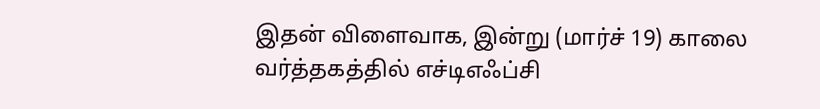இதன் விளைவாக, இன்று (மார்ச் 19) காலை வர்த்தகத்தில் எச்டிஎஃப்சி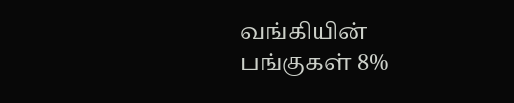வங்கியின் பங்குகள் 8%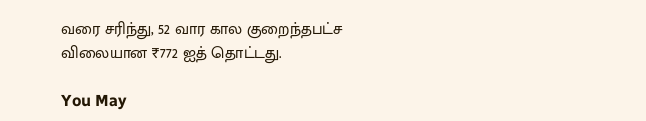வரை சரிந்து, 52 வார கால குறைந்தபட்ச விலையான ₹772 ஐத் தொட்டது.

You May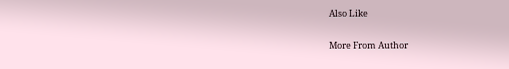Also Like

More From Author